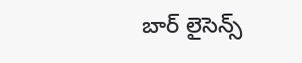బార్ లైసెన్స్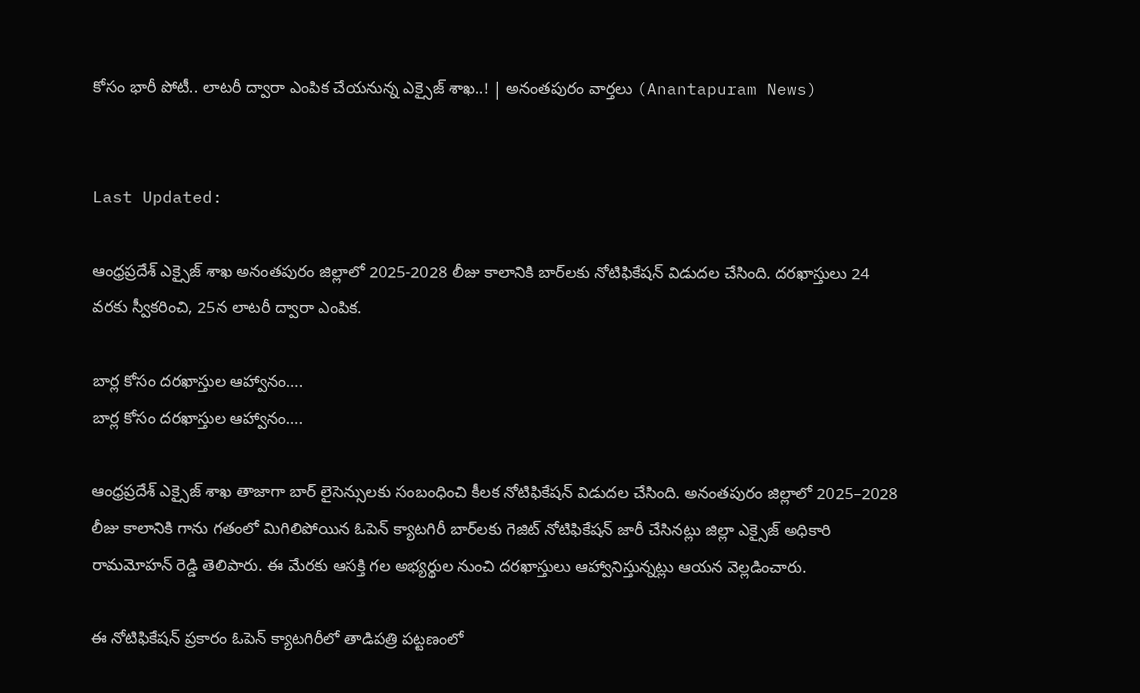కోసం భారీ పోటీ.. లాటరీ ద్వారా ఎంపిక చేయనున్న ఎక్సైజ్ శాఖ..! | అనంతపురం వార్తలు (Anantapuram News)


Last Updated:

ఆంధ్రప్రదేశ్ ఎక్సైజ్ శాఖ అనంతపురం జిల్లాలో 2025-2028 లీజు కాలానికి బార్‌లకు నోటిఫికేషన్ విడుదల చేసింది. దరఖాస్తులు 24 వరకు స్వీకరించి, 25న లాటరీ ద్వారా ఎంపిక.

బార్ల కోసం దరఖాస్తుల ఆహ్వానం….
బార్ల కోసం దరఖాస్తుల ఆహ్వానం….

ఆంధ్రప్రదేశ్ ఎక్సైజ్ శాఖ తాజాగా బార్ లైసెన్సులకు సంబంధించి కీలక నోటిఫికేషన్ విడుదల చేసింది. అనంతపురం జిల్లాలో 2025–2028 లీజు కాలానికి గాను గతంలో మిగిలిపోయిన ఓపెన్ క్యాటగిరీ బార్‌లకు గెజిట్ నోటిఫికేషన్ జారీ చేసినట్లు జిల్లా ఎక్సైజ్ అధికారి రామమోహన్ రెడ్డి తెలిపారు. ఈ మేరకు ఆసక్తి గల అభ్యర్థుల నుంచి దరఖాస్తులు ఆహ్వానిస్తున్నట్లు ఆయన వెల్లడించారు.

ఈ నోటిఫికేషన్ ప్రకారం ఓపెన్ క్యాటగిరీలో తాడిపత్రి పట్టణంలో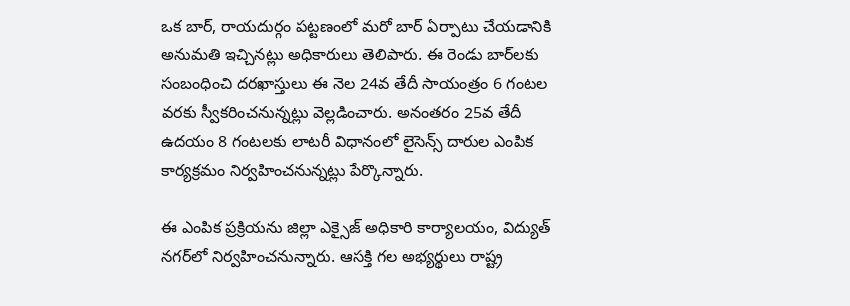ఒక బార్, రాయదుర్గం పట్టణంలో మరో బార్ ఏర్పాటు చేయడానికి అనుమతి ఇచ్చినట్లు అధికారులు తెలిపారు. ఈ రెండు బార్‌లకు సంబంధించి దరఖాస్తులు ఈ నెల 24వ తేదీ సాయంత్రం 6 గంటల వరకు స్వీకరించనున్నట్లు వెల్లడించారు. అనంతరం 25వ తేదీ ఉదయం 8 గంటలకు లాటరీ విధానంలో లైసెన్స్ దారుల ఎంపిక కార్యక్రమం నిర్వహించనున్నట్లు పేర్కొన్నారు.

ఈ ఎంపిక ప్రక్రియను జిల్లా ఎక్సైజ్ అధికారి కార్యాలయం, విద్యుత్ నగర్‌లో నిర్వహించనున్నారు. ఆసక్తి గల అభ్యర్థులు రాష్ట్ర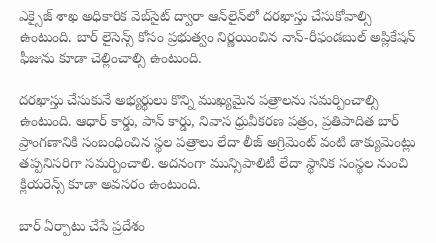ఎక్సైజ్ శాఖ అధికారిక వెబ్‌సైట్ ద్వారా ఆన్‌లైన్‌లో దరఖాస్తు చేసుకోవాల్సి ఉంటుంది. బార్ లైసెన్స్ కోసం ప్రభుత్వం నిర్ణయించిన నాన్-రీఫండబుల్ అప్లికేషన్ ఫీజును కూడా చెల్లించాల్సి ఉంటుంది.

దరఖాస్తు చేసుకునే అభ్యర్థులు కొన్ని ముఖ్యమైన పత్రాలను సమర్పించాల్సి ఉంటుంది. ఆధార్ కార్డు, పాన్ కార్డు, నివాస ధ్రువీకరణ పత్రం, ప్రతిపాదిత బార్ ప్రాంగణానికి సంబంధించిన స్థల పత్రాలు లేదా లీజ్ అగ్రిమెంట్ వంటి డాక్యుమెంట్లు తప్పనిసరిగా సమర్పించాలి. అదనంగా మున్సిపాలిటీ లేదా స్థానిక సంస్థల నుంచి క్లియరెన్స్ కూడా అవసరం ఉంటుంది.

బార్ ఏర్పాటు చేసే ప్రదేశం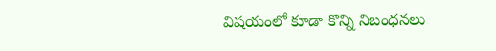విషయంలో కూడా కొన్ని నిబంధనలు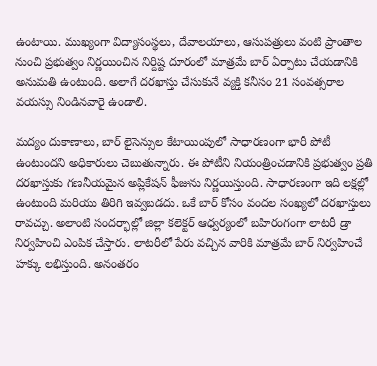ఉంటాయి. ముఖ్యంగా విద్యాసంస్థలు, దేవాలయాలు, ఆసుపత్రులు వంటి ప్రాంతాల నుంచి ప్రభుత్వం నిర్ణయించిన నిర్దిష్ట దూరంలో మాత్రమే బార్ ఏర్పాటు చేయడానికి అనుమతి ఉంటుంది. అలాగే దరఖాస్తు చేసుకునే వ్యక్తి కనీసం 21 సంవత్సరాల వయస్సు నిండినవారై ఉండాలి.

మద్యం దుకాణాలు, బార్ లైసెన్సుల కేటాయింపులో సాధారణంగా భారీ పోటీ ఉంటుందని అధికారులు చెబుతున్నారు. ఈ పోటీని నియంత్రించడానికి ప్రభుత్వం ప్రతి దరఖాస్తుకు గణనీయమైన అప్లికేషన్ ఫీజును నిర్ణయిస్తుంది. సాధారణంగా ఇది లక్షల్లో ఉంటుంది మరియు తిరిగి ఇవ్వబడదు. ఒకే బార్ కోసం వందల సంఖ్యలో దరఖాస్తులు రావచ్చు. అలాంటి సందర్భాల్లో జిల్లా కలెక్టర్ ఆధ్వర్యంలో బహిరంగంగా లాటరీ డ్రా నిర్వహించి ఎంపిక చేస్తారు. లాటరీలో పేరు వచ్చిన వారికి మాత్రమే బార్ నిర్వహించే హక్కు లభిస్తుంది. అనంతరం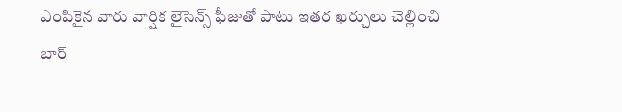ఎంపికైన వారు వార్షిక లైసెన్స్ ఫీజుతో పాటు ఇతర ఖర్చులు చెల్లించి బార్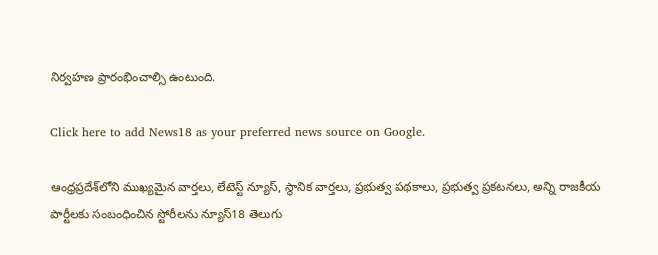నిర్వహణ ప్రారంభించాల్సి ఉంటుంది.

Click here to add News18 as your preferred news source on Google.

ఆంధ్రప్రదేశ్‌లోని ముఖ్యమైన వార్తలు, లేటెస్ట్ న్యూస్, స్థానిక వార్తలు, ప్రభుత్వ పథకాలు, ప్రభుత్వ ప్రకటనలు, అన్ని రాజకీయ పార్టీలకు సంబంధించిన స్టోరీలను న్యూస్18 తెలుగు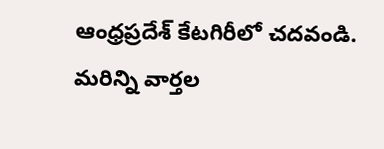ఆంధ్రప్రదేశ్ కేటగిరీలో చదవండి. మరిన్ని వార్తల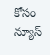కోసం న్యూస్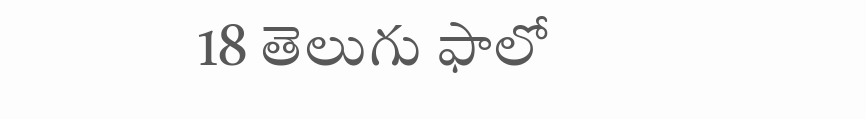18 తెలుగు ఫాలో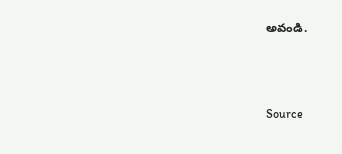అవండి.



Source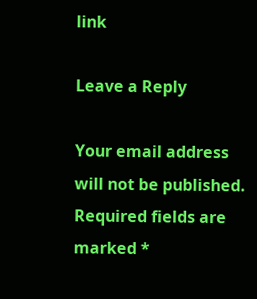link

Leave a Reply

Your email address will not be published. Required fields are marked *